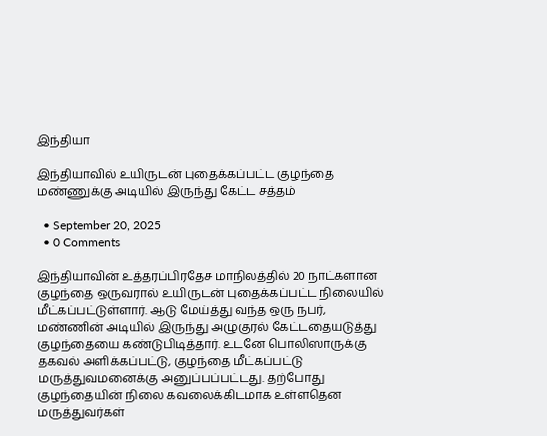இந்தியா

இந்தியாவில் உயிருடன் புதைக்கப்பட்ட குழந்தை மண்ணுக்கு அடியில் இருந்து கேட்ட சத்தம்

  • September 20, 2025
  • 0 Comments

இந்தியாவின் உத்தரப்பிரதேச மாநிலத்தில் 20 நாட்களான குழந்தை ஒருவரால் உயிருடன் புதைக்கப்பட்ட நிலையில் மீட்கப்பட்டுள்ளார். ஆடு மேய்த்து வந்த ஒரு நபர், மண்ணின் அடியில் இருந்து அழுகுரல் கேட்டதையடுத்து குழந்தையை கண்டுபிடித்தார். உடனே பொலிஸாருக்கு தகவல் அளிக்கப்பட்டு, குழந்தை மீட்கப்பட்டு மருத்துவமனைக்கு அனுப்பப்பட்டது. தற்போது குழந்தையின் நிலை கவலைக்கிடமாக உள்ளதென மருத்துவர்கள்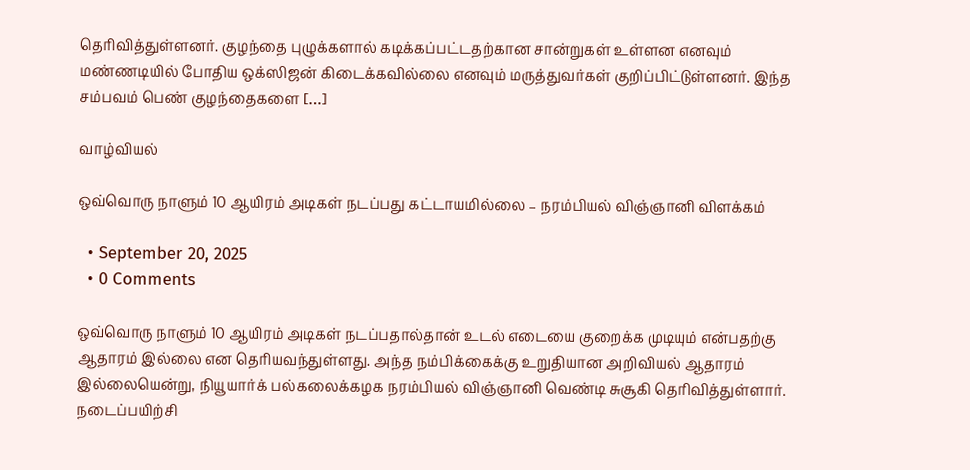தெரிவித்துள்ளனர். குழந்தை புழுக்களால் கடிக்கப்பட்டதற்கான சான்றுகள் உள்ளன எனவும் மண்ணடியில் போதிய ஒக்ஸிஜன் கிடைக்கவில்லை எனவும் மருத்துவர்கள் குறிப்பிட்டுள்ளனர். இந்த சம்பவம் பெண் குழந்தைகளை […]

வாழ்வியல்

ஒவ்வொரு நாளும் 10 ஆயிரம் அடிகள் நடப்பது கட்டாயமில்லை – நரம்பியல் விஞ்ஞானி விளக்கம்

  • September 20, 2025
  • 0 Comments

ஒவ்வொரு நாளும் 10 ஆயிரம் அடிகள் நடப்பதால்தான் உடல் எடையை குறைக்க முடியும் என்பதற்கு ஆதாரம் இல்லை என தெரியவந்துள்ளது. அந்த நம்பிக்கைக்கு உறுதியான அறிவியல் ஆதாரம் இல்லையென்று, நியூயார்க் பல்கலைக்கழக நரம்பியல் விஞ்ஞானி வெண்டி சுசூகி தெரிவித்துள்ளார். நடைப்பயிற்சி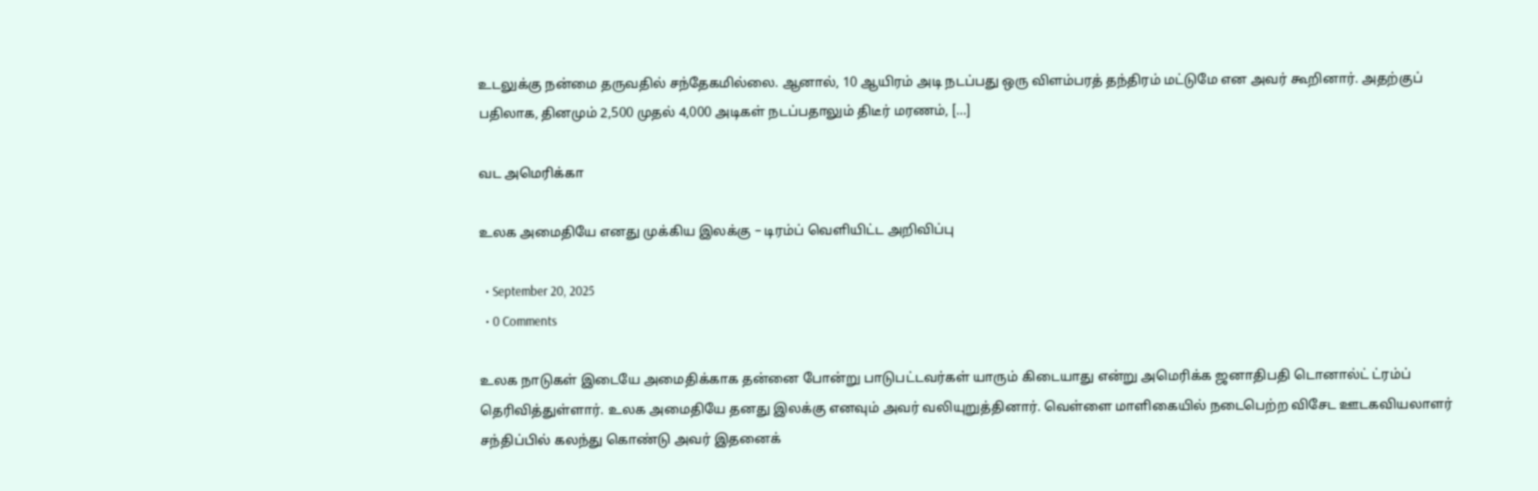உடலுக்கு நன்மை தருவதில் சந்தேகமில்லை. ஆனால், 10 ஆயிரம் அடி நடப்பது ஒரு விளம்பரத் தந்திரம் மட்டுமே என அவர் கூறினார். அதற்குப் பதிலாக, தினமும் 2,500 முதல் 4,000 அடிகள் நடப்பதாலும் திடீர் மரணம், […]

வட அமெரிக்கா

உலக அமைதியே எனது முக்கிய இலக்கு – டிரம்ப் வெளியிட்ட அறிவிப்பு

  • September 20, 2025
  • 0 Comments

உலக நாடுகள் இடையே அமைதிக்காக தன்னை போன்று பாடுபட்டவர்கள் யாரும் கிடையாது என்று அமெரிக்க ஜனாதிபதி டொனால்ட் ட்ரம்ப் தெரிவித்துள்ளார். உலக அமைதியே தனது இலக்கு எனவும் அவர் வலியுறுத்தினார். வெள்ளை மாளிகையில் நடைபெற்ற விசேட ஊடகவியலாளர் சந்திப்பில் கலந்து கொண்டு அவர் இதனைக்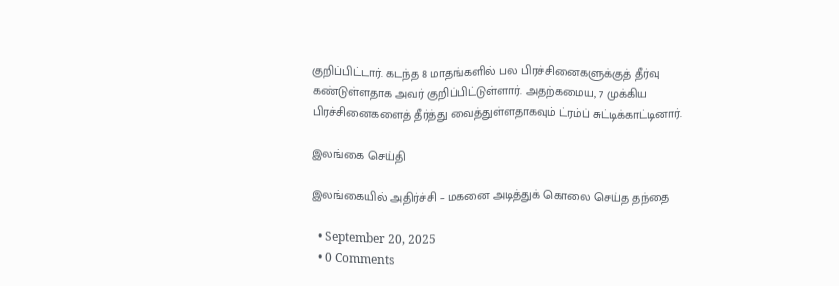குறிப்பிட்டார். கடந்த 8 மாதங்களில் பல பிரச்சினைகளுக்குத் தீர்வு கண்டுள்ளதாக அவர் குறிப்பிட்டுள்ளார். அதற்கமைய, 7 முக்கிய பிரச்சினைகளைத் தீர்த்து வைத்துள்ளதாகவும் ட்ரம்ப் சுட்டிக்காட்டினார்.

இலங்கை செய்தி

இலங்கையில் அதிர்ச்சி – மகனை அடித்துக் கொலை செய்த தந்தை

  • September 20, 2025
  • 0 Comments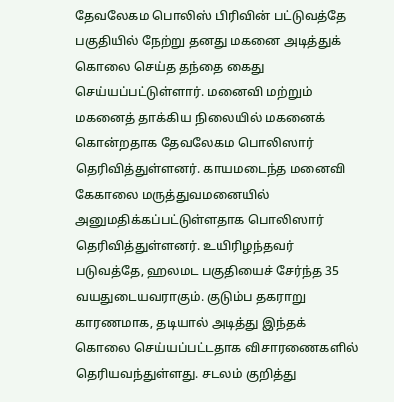தேவலேகம பொலிஸ் பிரிவின் பட்டுவத்தே பகுதியில் நேற்று தனது மகனை அடித்துக் கொலை செய்த தந்தை கைது செய்யப்பட்டுள்ளார். மனைவி மற்றும் மகனைத் தாக்கிய நிலையில் மகனைக் கொன்றதாக தேவலேகம பொலிஸார் தெரிவித்துள்ளனர். காயமடைந்த மனைவி கேகாலை மருத்துவமனையில் அனுமதிக்கப்பட்டுள்ளதாக பொலிஸார் தெரிவித்துள்ளனர். உயிரிழந்தவர் படுவத்தே, ஹலமட பகுதியைச் சேர்ந்த 35 வயதுடையவராகும். குடும்ப தகராறு காரணமாக, தடியால் அடித்து இந்தக் கொலை செய்யப்பட்டதாக விசாரணைகளில் தெரியவந்துள்ளது. சடலம் குறித்து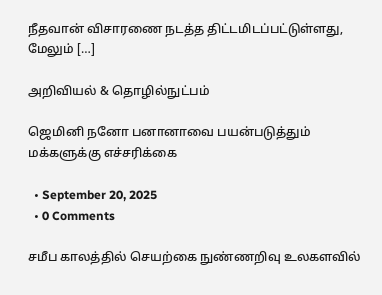நீதவான் விசாரணை நடத்த திட்டமிடப்பட்டுள்ளது, மேலும் […]

அறிவியல் & தொழில்நுட்பம்

ஜெமினி நனோ பனானாவை பயன்படுத்தும் மக்களுக்கு எச்சரிக்கை

  • September 20, 2025
  • 0 Comments

சமீப காலத்தில் செயற்கை நுண்ணறிவு உலகளவில்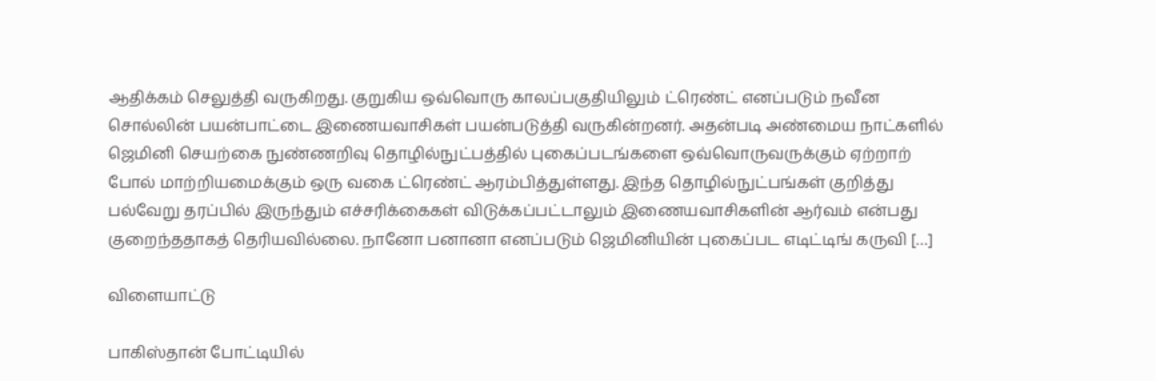ஆதிக்கம் செலுத்தி வருகிறது. குறுகிய ஒவ்வொரு காலப்பகுதியிலும் ட்ரெண்ட் எனப்படும் நவீன சொல்லின் பயன்பாட்டை இணையவாசிகள் பயன்படுத்தி வருகின்றனர். அதன்படி அண்மைய நாட்களில் ஜெமினி செயற்கை நுண்ணறிவு தொழில்நுட்பத்தில் புகைப்படங்களை ஒவ்வொருவருக்கும் ஏற்றாற் போல் மாற்றியமைக்கும் ஒரு வகை ட்ரெண்ட் ஆரம்பித்துள்ளது. இந்த தொழில்நுட்பங்கள் குறித்து பல்வேறு தரப்பில் இருந்தும் எச்சரிக்கைகள் விடுக்கப்பட்டாலும் இணையவாசிகளின் ஆர்வம் என்பது குறைந்ததாகத் தெரியவில்லை. நானோ பனானா எனப்படும் ஜெமினியின் புகைப்பட எடிட்டிங் கருவி […]

விளையாட்டு

பாகிஸ்தான் போட்டியில்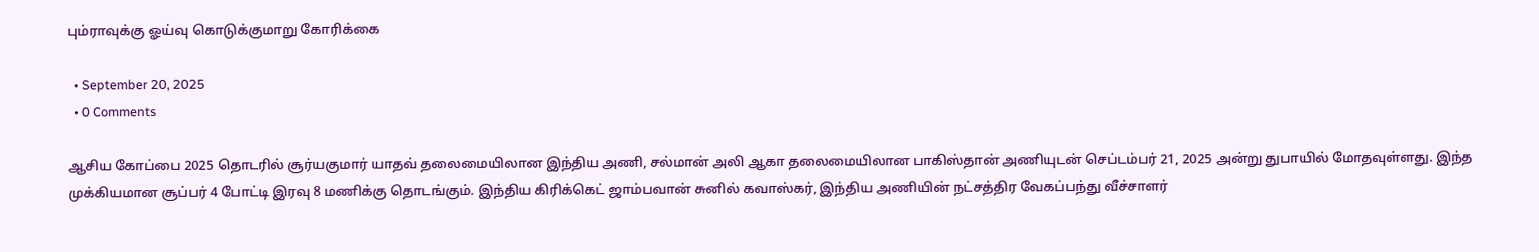பும்ராவுக்கு ஓய்வு கொடுக்குமாறு கோரிக்கை

  • September 20, 2025
  • 0 Comments

ஆசிய கோப்பை 2025 தொடரில் சூர்யகுமார் யாதவ் தலைமையிலான இந்திய அணி, சல்மான் அலி ஆகா தலைமையிலான பாகிஸ்தான் அணியுடன் செப்டம்பர் 21, 2025 அன்று துபாயில் மோதவுள்ளது. இந்த முக்கியமான சூப்பர் 4 போட்டி இரவு 8 மணிக்கு தொடங்கும். இந்திய கிரிக்கெட் ஜாம்பவான் சுனில் கவாஸ்கர், இந்திய அணியின் நட்சத்திர வேகப்பந்து வீச்சாளர்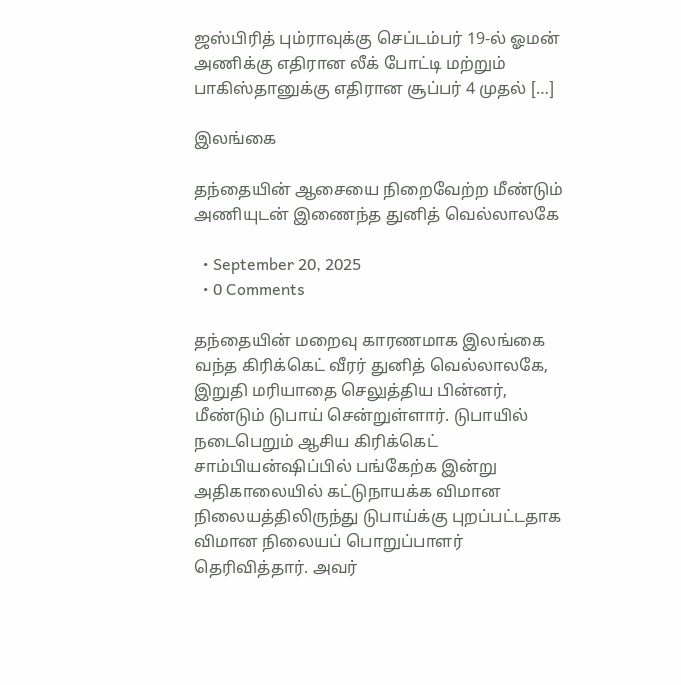ஜஸ்பிரித் பும்ராவுக்கு செப்டம்பர் 19-ல் ஓமன் அணிக்கு எதிரான லீக் போட்டி மற்றும் பாகிஸ்தானுக்கு எதிரான சூப்பர் 4 முதல் […]

இலங்கை

தந்தையின் ஆசையை நிறைவேற்ற மீண்டும் அணியுடன் இணைந்த துனித் வெல்லாலகே

  • September 20, 2025
  • 0 Comments

தந்தையின் மறைவு காரணமாக இலங்கை வந்த கிரிக்கெட் வீரர் துனித் வெல்லாலகே, இறுதி மரியாதை செலுத்திய பின்னர், மீண்டும் டுபாய் சென்றுள்ளார். டுபாயில் நடைபெறும் ஆசிய கிரிக்கெட் சாம்பியன்ஷிப்பில் பங்கேற்க இன்று அதிகாலையில் கட்டுநாயக்க விமான நிலையத்திலிருந்து டுபாய்க்கு புறப்பட்டதாக விமான நிலையப் பொறுப்பாளர் தெரிவித்தார். அவர்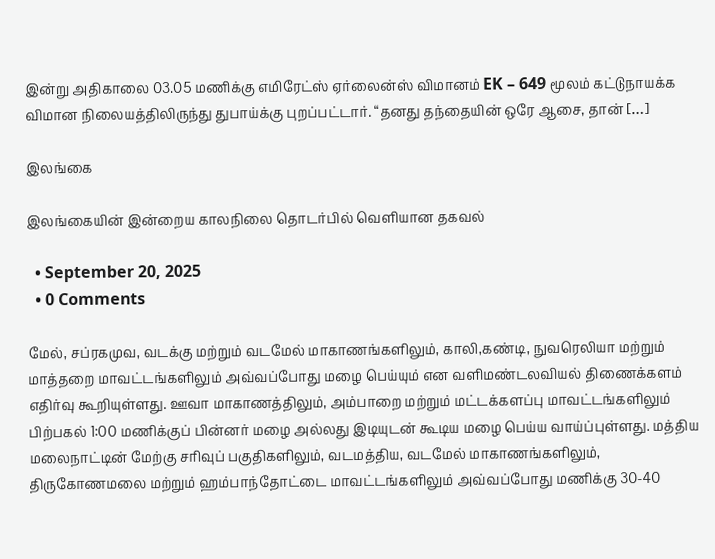இன்று அதிகாலை 03.05 மணிக்கு எமிரேட்ஸ் ஏர்லைன்ஸ் விமானம் EK – 649 மூலம் கட்டுநாயக்க விமான நிலையத்திலிருந்து துபாய்க்கு புறப்பட்டார். “தனது தந்தையின் ஒரே ஆசை, தான் […]

இலங்கை

இலங்கையின் இன்றைய காலநிலை தொடர்பில் வெளியான தகவல்

  • September 20, 2025
  • 0 Comments

மேல், சப்ரகமுவ, வடக்கு மற்றும் வடமேல் மாகாணங்களிலும், காலி,கண்டி, நுவரெலியா மற்றும் மாத்தறை மாவட்டங்களிலும் அவ்வப்போது மழை பெய்யும் என வளிமண்டலவியல் திணைக்களம் எதிர்வு கூறியுள்ளது. ஊவா மாகாணத்திலும், அம்பாறை மற்றும் மட்டக்களப்பு மாவட்டங்களிலும் பிற்பகல் 1:00 மணிக்குப் பின்னர் மழை அல்லது இடியுடன் கூடிய மழை பெய்ய வாய்ப்புள்ளது. மத்திய மலைநாட்டின் மேற்கு சரிவுப் பகுதிகளிலும், வடமத்திய, வடமேல் மாகாணங்களிலும், திருகோணமலை மற்றும் ஹம்பாந்தோட்டை மாவட்டங்களிலும் அவ்வப்போது மணிக்கு 30-40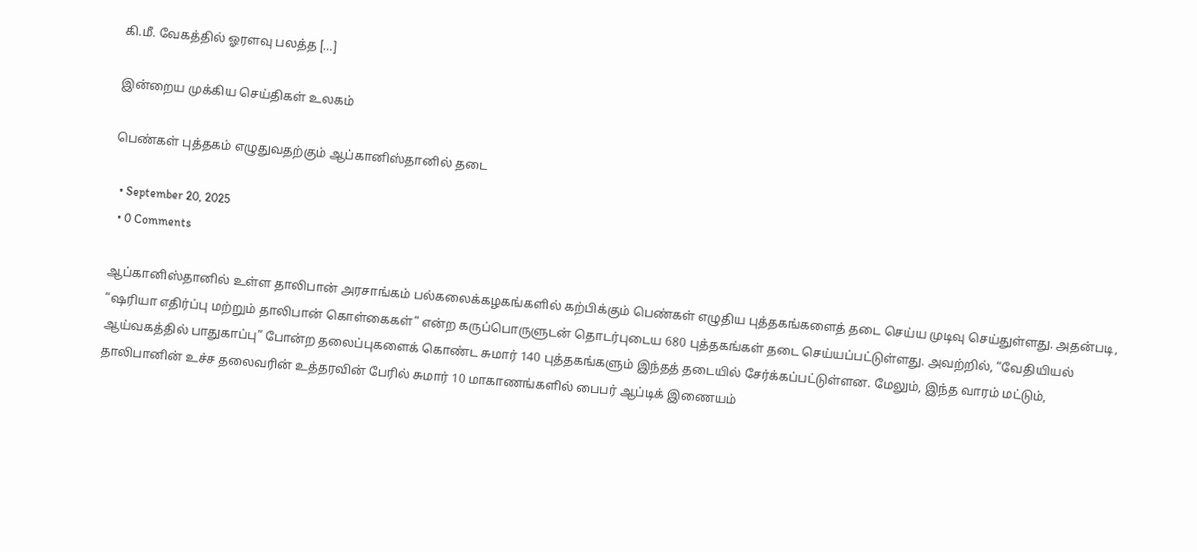கி.மீ. வேகத்தில் ஓரளவு பலத்த […]

இன்றைய முக்கிய செய்திகள் உலகம்

பெண்கள் புத்தகம் எழுதுவதற்கும் ஆப்கானிஸ்தானில் தடை

  • September 20, 2025
  • 0 Comments

ஆப்கானிஸ்தானில் உள்ள தாலிபான் அரசாங்கம் பல்கலைக்கழகங்களில் கற்பிக்கும் பெண்கள் எழுதிய புத்தகங்களைத் தடை செய்ய முடிவு செய்துள்ளது. அதன்படி, “ஷரியா எதிர்ப்பு மற்றும் தாலிபான் கொள்கைகள்” என்ற கருப்பொருளுடன் தொடர்புடைய 680 புத்தகங்கள் தடை செய்யப்பட்டுள்ளது. அவற்றில், “வேதியியல் ஆய்வகத்தில் பாதுகாப்பு” போன்ற தலைப்புகளைக் கொண்ட சுமார் 140 புத்தகங்களும் இந்தத் தடையில் சேர்க்கப்பட்டுள்ளன. மேலும், இந்த வாரம் மட்டும், தாலிபானின் உச்ச தலைவரின் உத்தரவின் பேரில் சுமார் 10 மாகாணங்களில் பைபர் ஆப்டிக் இணையம்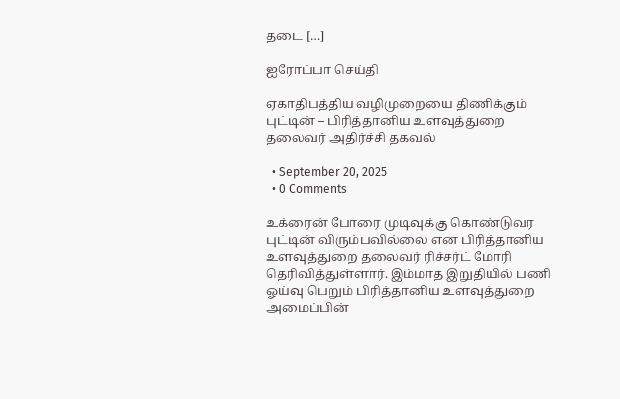தடை […]

ஐரோப்பா செய்தி

ஏகாதிபத்திய வழிமுறையை திணிக்கும் புட்டின் – பிரித்தானிய உளவுத்துறை தலைவர் அதிர்ச்சி தகவல்

  • September 20, 2025
  • 0 Comments

உக்ரைன் போரை முடிவுக்கு கொண்டுவர புட்டின் விரும்பவில்லை என பிரித்தானிய உளவுத்துறை தலைவர் ரிச்சர்ட் மோரி தெரிவித்துள்ளார். இம்மாத இறுதியில் பணி ஓய்வு பெறும் பிரித்தானிய உளவுத்துறை அமைப்பின்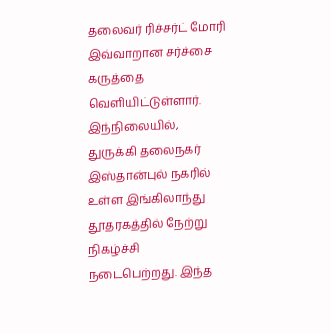தலைவர் ரிச்சர்ட் மோரி இவ்வாறான சர்ச்சை கருத்தை வெளியிட்டுள்ளார். இந்நிலையில், துருக்கி தலைநகர் இஸ்தான்புல் நகரில் உள்ள இங்கிலாந்து தூதரகத்தில் நேற்று நிகழ்ச்சி நடைபெற்றது. இந்த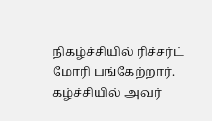நிகழ்ச்சியில் ரிச்சர்ட் மோரி பங்கேற்றார். கழ்ச்சியில் அவர்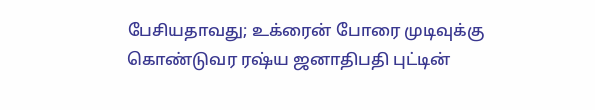பேசியதாவது; உக்ரைன் போரை முடிவுக்கு கொண்டுவர ரஷ்ய ஜனாதிபதி புட்டின்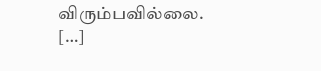விரும்பவில்லை. […]